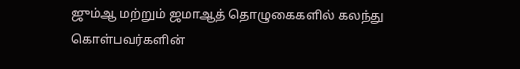ஜும்ஆ மற்றும் ஜமாஆத் தொழுகைகளில் கலந்து கொள்பவர்களின்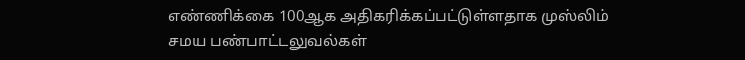எண்ணிக்கை 100ஆக அதிகரிக்கப்பட்டுள்ளதாக முஸ்லிம் சமய பண்பாட்டலுவல்கள்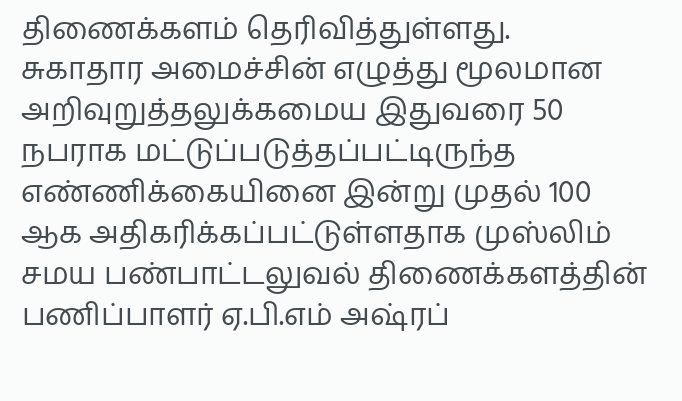திணைக்களம் தெரிவித்துள்ளது.
சுகாதார அமைச்சின் எழுத்து மூலமான அறிவுறுத்தலுக்கமைய இதுவரை 50 நபராக மட்டுப்படுத்தப்பட்டிருந்த எண்ணிக்கையினை இன்று முதல் 100 ஆக அதிகரிக்கப்பட்டுள்ளதாக முஸ்லிம் சமய பண்பாட்டலுவல் திணைக்களத்தின் பணிப்பாளர் ஏ.பி.எம் அஷ்ரப்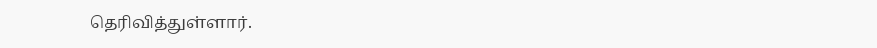தெரிவித்துள்ளார்.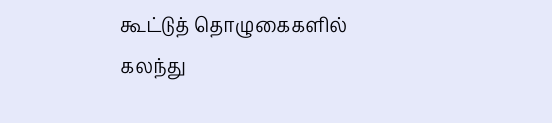கூட்டுத் தொழுகைகளில் கலந்து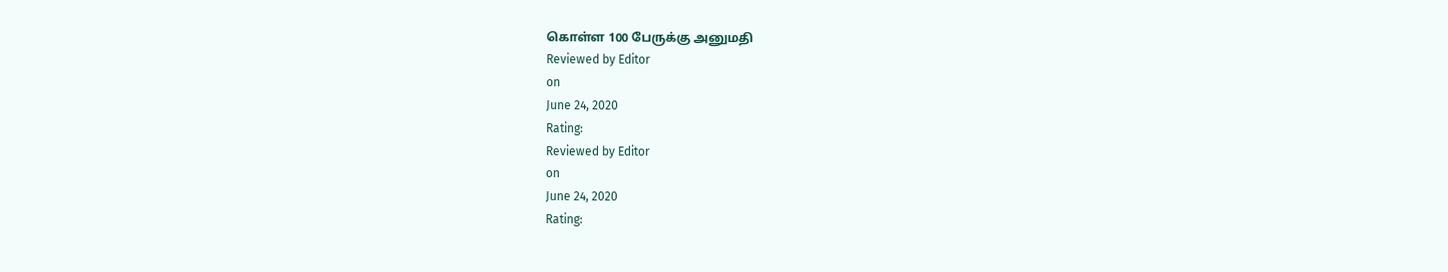கொள்ள 100 பேருக்கு அனுமதி
Reviewed by Editor
on
June 24, 2020
Rating:
Reviewed by Editor
on
June 24, 2020
Rating: